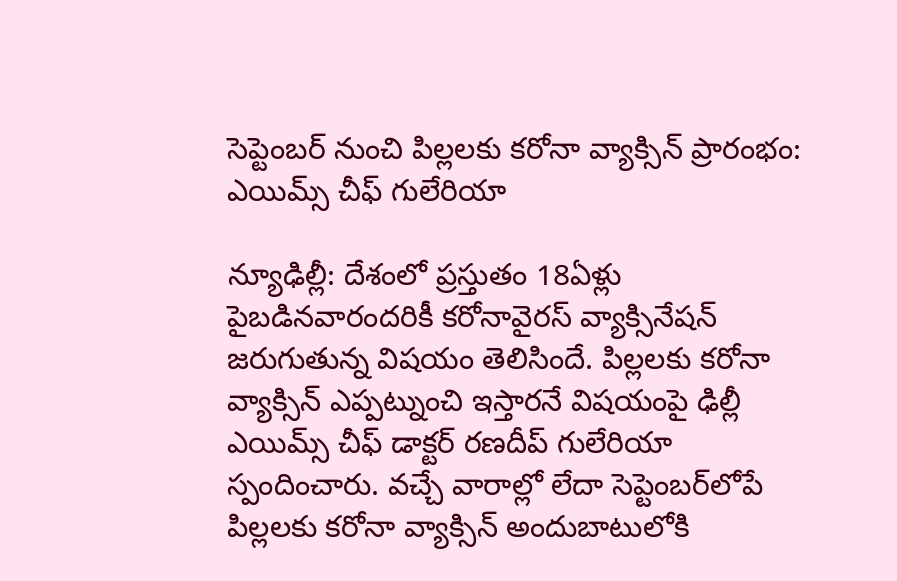సెప్టెంబర్ నుంచి పిల్లలకు కరోనా వ్యాక్సిన్ ప్రారంభం: ఎయిమ్స్ చీఫ్ గులేరియా

న్యూఢిల్లీ: దేశంలో ప్రస్తుతం 18ఏళ్లు పైబడినవారందరికీ కరోనావైరస్ వ్యాక్సినేషన్ జరుగుతున్న విషయం తెలిసిందే. పిల్లలకు కరోనా వ్యాక్సిన్ ఎప్పట్నుంచి ఇస్తారనే విషయంపై ఢిల్లీ ఎయిమ్స్ చీఫ్ డాక్టర్ రణదీప్ గులేరియా స్పందించారు. వచ్చే వారాల్లో లేదా సెప్టెంబర్‌లోపే పిల్లలకు కరోనా వ్యాక్సిన్ అందుబాటులోకి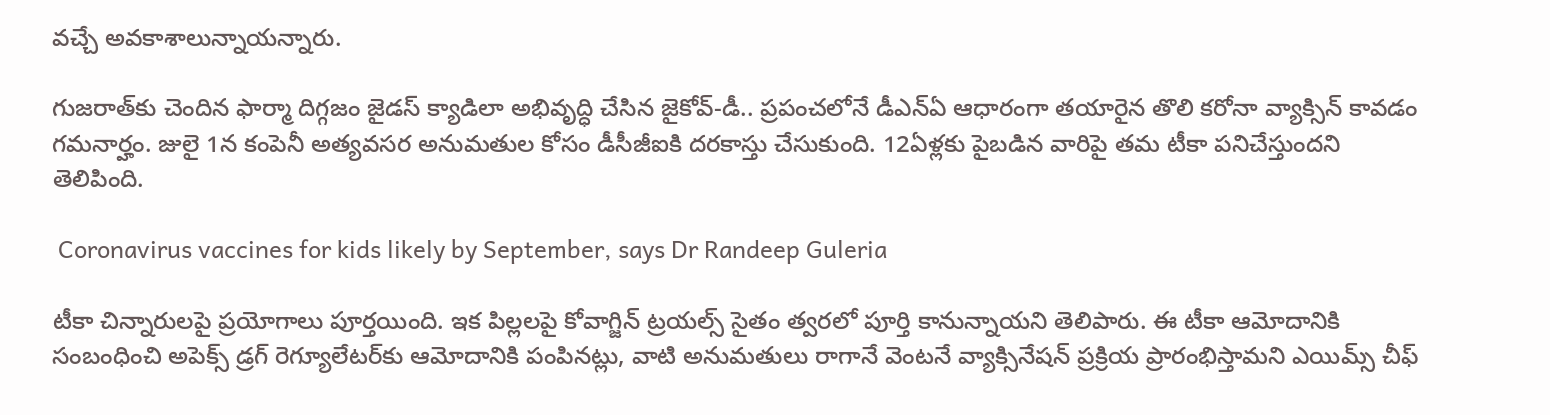వచ్చే అవకాశాలున్నాయన్నారు.

గుజరాత్‌కు చెందిన ఫార్మా దిగ్గజం జైడస్ క్యాడిలా అభివృద్ధి చేసిన జైకోవ్-డీ.. ప్రపంచలోనే డీఎన్ఏ ఆధారంగా తయారైన తొలి కరోనా వ్యాక్సిన్ కావడం గమనార్హం. జులై 1న కంపెనీ అత్యవసర అనుమతుల కోసం డీసీజీఐకి దరకాస్తు చేసుకుంది. 12ఏళ్లకు పైబడిన వారిపై తమ టీకా పనిచేస్తుందని తెలిపింది.

 Coronavirus vaccines for kids likely by September, says Dr Randeep Guleria

టీకా చిన్నారులపై ప్రయోగాలు పూర్తయింది. ఇక పిల్లలపై కోవాగ్జిన్ ట్రయల్స్ సైతం త్వరలో పూర్తి కానున్నాయని తెలిపారు. ఈ టీకా ఆమోదానికి సంబంధించి అపెక్స్ డ్రగ్ రెగ్యూలేటర్‌కు ఆమోదానికి పంపినట్లు, వాటి అనుమతులు రాగానే వెంటనే వ్యాక్సినేషన్ ప్రక్రియ ప్రారంభిస్తామని ఎయిమ్స్ చీఫ్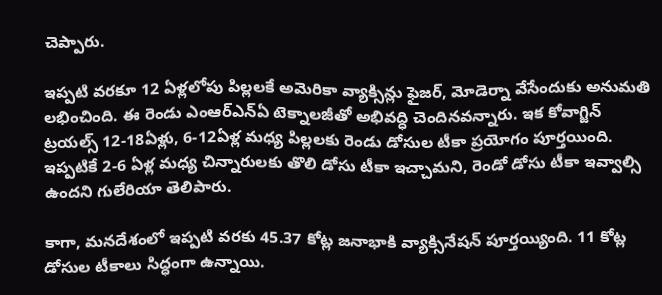చెప్పారు.

ఇప్పటి వరకూ 12 ఏళ్లలోపు పిల్లలకే అమెరికా వ్యాక్సిన్లు ఫైజర్, మోడెర్నా వేసేందుకు అనుమతి లభించింది. ఈ రెండు ఎంఆర్ఎన్ఏ టెక్నాలజీతో అభివద్ధి చెందినవన్నారు. ఇక కోవాగ్జిన్ ట్రయల్స్ 12-18ఏళ్లు, 6-12ఏళ్ల మధ్య పిల్లలకు రెండు డోసుల టీకా ప్రయోగం పూర్తయింది. ఇప్పటికే 2-6 ఏళ్ల మధ్య చిన్నారులకు తొలి డోసు టీకా ఇచ్చామని, రెండో డోసు టీకా ఇవ్వాల్సి ఉందని గులేరియా తెలిపారు.

కాగా, మనదేశంలో ఇప్పటి వరకు 45.37 కోట్ల జనాభాకి వ్యాక్సినేషన్ పూర్తయ్యింది. 11 కోట్ల డోసుల టీకాలు సిద్ధంగా ఉన్నాయి.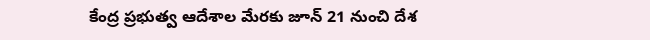కేంద్ర ప్రభుత్వ ఆదేశాల మేరకు జూన్ 21 నుంచి దేశ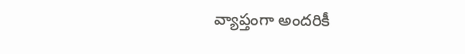వ్యాప్తంగా అందరికీ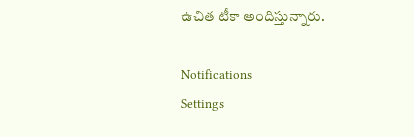ఉచిత టీకా అందిస్తున్నారు.

Notifications
Settings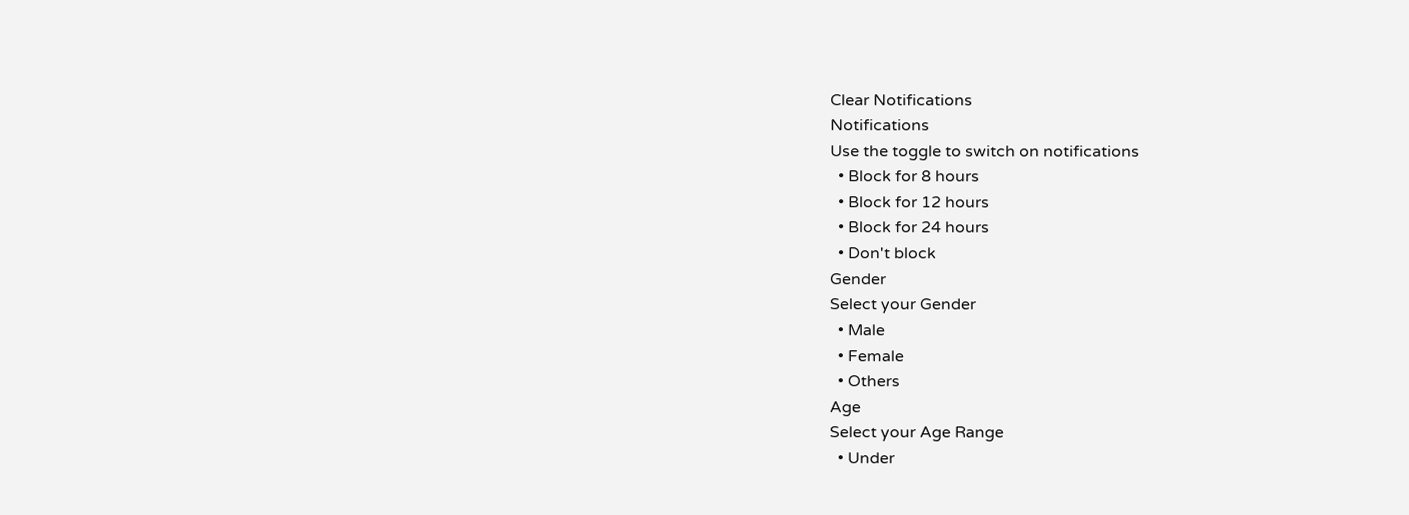Clear Notifications
Notifications
Use the toggle to switch on notifications
  • Block for 8 hours
  • Block for 12 hours
  • Block for 24 hours
  • Don't block
Gender
Select your Gender
  • Male
  • Female
  • Others
Age
Select your Age Range
  • Under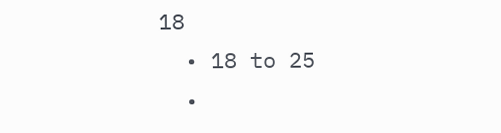18
  • 18 to 25
  •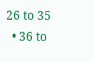26 to 35
  • 36 to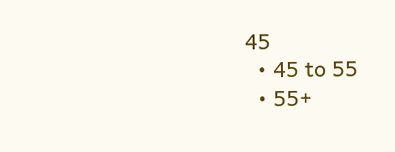45
  • 45 to 55
  • 55+